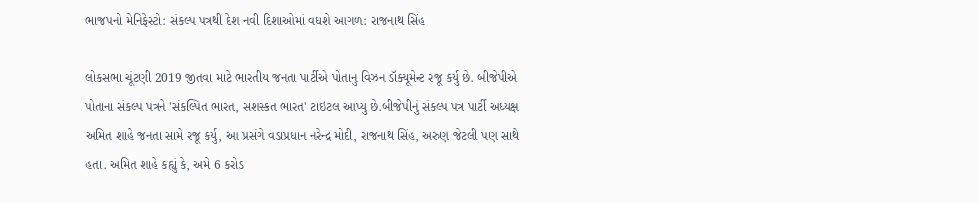ભાજપનો મેનિફેસ્ટો: સંકલ્પ પત્રથી દેશ નવી દિશાઓમાં વધશે આગળ: રાજનાથ સિંહ

લોકસભા ચૂંટણી 2019 જીતવા માટે ભારતીય જનતા પાર્ટીએ પોતાનુ વિઝન ડૉક્યૂમેન્ટ રજૂ કર્યુ છે. બીજેપીએ પોતાના સંકલ્પ પત્રને 'સંકલ્પિત ભારત, સશસ્કત ભારત' ટાઇટલ આપ્યુ છે.બીજેપીનું સંકલ્પ પત્ર પાર્ટી અધ્યક્ષ અમિત શાહે જનતા સામે રજૂ કર્યુ, આ પ્રસંગે વડાપ્રધાન નરેન્દ્ર મોદી, રાજનાથ સિંહ, અરુણ જેટલી પણ સાથે હતા. અમિત શાહે કહ્યું કે, અમે 6 કરોડ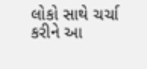લોકો સાથે ચર્ચા કરીને આ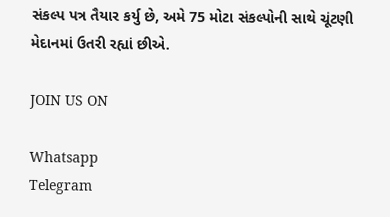સંકલ્પ પત્ર તૈયાર કર્યુ છે, અમે 75 મોટા સંકલ્પોની સાથે ચૂંટણી મેદાનમાં ઉતરી રહ્યાં છીએ.

JOIN US ON

Whatsapp
Telegram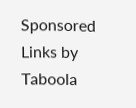Sponsored Links by Taboola